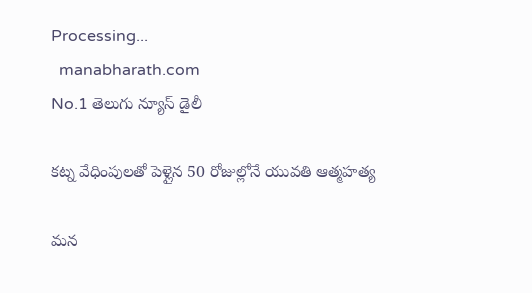Processing...
  manabharath.com
No.1 తెలుగు న్యూస్ డైలీ

కట్న వేధింపులతో పెళ్లైన 50 రోజుల్లోనే యువతి ఆత్మహత్య

మన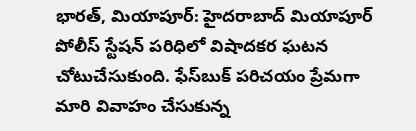భారత్, మియాపూర్: హైదరాబాద్ మియాపూర్ పోలీస్ స్టేషన్ పరిధిలో విషాదకర ఘటన చోటుచేసుకుంది. ఫేస్‌బుక్ పరిచయం ప్రేమగా మారి వివాహం చేసుకున్న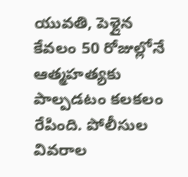యువతి, పెళ్లైన కేవలం 50 రోజుల్లోనే ఆత్మహత్యకు పాల్పడటం కలకలం రేపింది. పోలీసుల వివరాల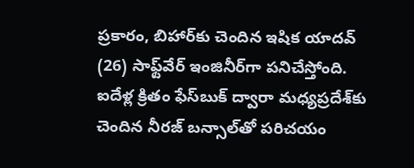ప్రకారం, బిహార్‌కు చెందిన ఇషిక యాదవ్ (26) సాఫ్ట్‌వేర్ ఇంజినీర్‌గా పనిచేస్తోంది. ఐదేళ్ల క్రితం ఫేస్‌బుక్ ద్వారా మధ్యప్రదేశ్‌కు చెందిన నీరజ్ బన్సాల్‌తో పరిచయం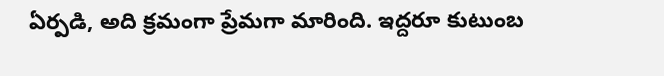ఏర్పడి, అది క్రమంగా ప్రేమగా మారింది. ఇద్దరూ కుటుంబ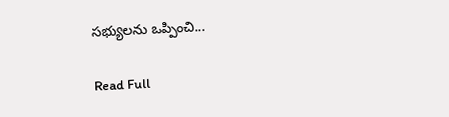సభ్యులను ఒప్పించి...

Read Full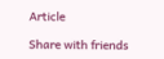Article

Share with friends